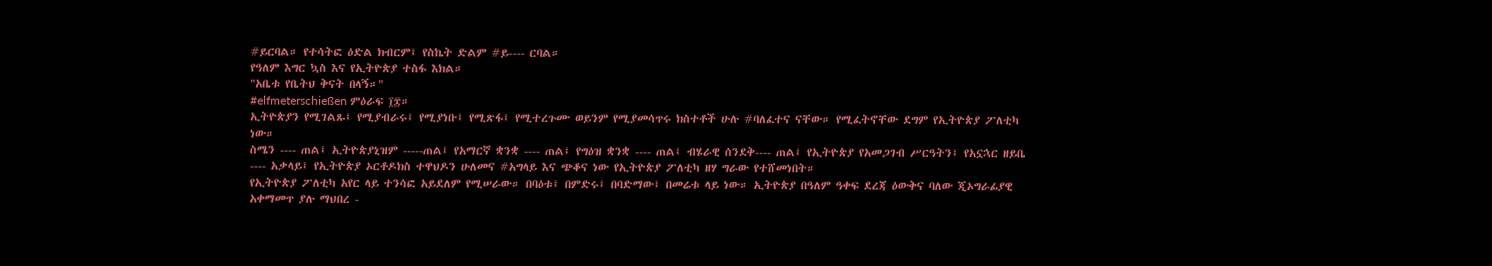#ይርባል። የተሳትፎ ዕድል ክብርም፤ የስኬት ድልም #ይ---- ርባል።
የዓለም እግር ኳስ እና የኢትዮጵያ ተስፋ እክል።
"አቤቱ የቤትህ ቅናት በላኝ።"
#elfmeterschießen ምዕራፍ ፲፰።
ኢትዮጵያን የሚገልጹ፤ የሚያብራሩ፤ የሚያነቡ፤ የሚጽፋ፤ የሚተረጉሙ ወይንም የሚያመሳጥሩ ክስተቶች ሁሉ #ባለፈተና ናቸው። የሚፈትኖቸው ደግም የኢትዮጵያ ፖለቲካ ነው።
ስሜን ---- ጠል፤ ኢትዮጵያኒዝም -----ጠል፤ የአማርኛ ቋንቋ ---- ጠል፤ የግዕዝ ቋንቋ ---- ጠል፤ ብሄራዊ ሰንደቅ---- ጠል፤ የኢትዮጵያ የአመጋገብ ሥርዓትን፤ የአኗኋር ዘይቤ ---- አቃላይ፤ የኢትዮጵያ ኦርቶዶክስ ተዋህዶን ሁለመና #አግላይ እና ጭቆና ነው የኢትዮጵያ ፖለቲካ ዘሃ ግራው የተሸመነበት።
የኢትዮጵያ ፖለቲካ አየር ላይ ተንሳፎ አይደለም የሚሠራው። በባዕቱ፤ በምድሩ፤ በባድማው፤ በመሬቱ ላይ ነው። ኢትዮጵያ በዓለም ዓቀፍ ደረጃ ዕውቅና ባለው ጂኦግራፊያዊ አቀማመጥ ያሉ ማህበረ -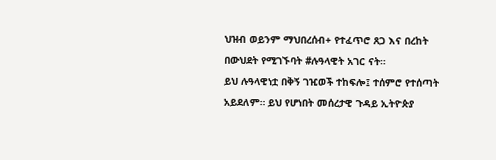ህዝብ ወይንም ማህበረሰብ+ የተፈጥሮ ጸጋ እና በረከት በውህደት የሚገኙባት #ሉዓላዊት አገር ናት።
ይህ ሉዓላዊነቷ በቅኝ ገዢወች ተከፍሎ፤ ተሰምሮ የተሰጣት አይደለም። ይህ የሆነበት መሰረታዊ ጉዳይ ኢትዮጵያ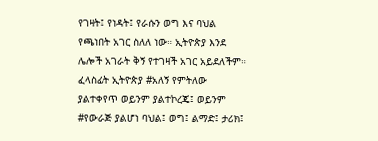የገዛት፤ የነዳት፤ የራሱን ወግ እና ባህል የጫነበት አገር ስለለ ነው። ኢትዮጵያ እንደ ሌሎች አገራት ቅኝ የተገዛች አገር አይደለችም።
ፈላስፊት ኢትዮጵያ #አለኝ የምትለው ያልተቀየጥ ወይንም ያልተኮረጄ፤ ወይንም #የውራጅ ያልሆነ ባህል፤ ወግ፤ ልማድ፤ ታሪክ፤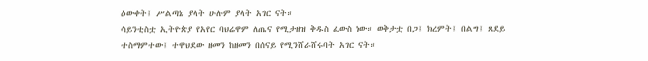ዕውቀት፤ ሥልጣኔ ያላት ሁሉም ያላት አገር ናት።
ሳይንቲስቷ ኢትዮጵያ የአየር ባህሬዋም ለጤና የሚታዘዝ ቅዱስ ፈውስ ነው። ወቅታቷ በጋ፤ ክረምት፤ በልግ፤ ጸደይ ተስማምተው፤ ተዋህደው ዘመን ከዘመን በሰናይ የሚንሸራሸሩባት አገር ናት።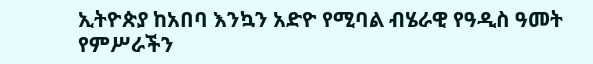ኢትዮጵያ ከአበባ እንኳን አድዮ የሚባል ብሄራዊ የዓዲስ ዓመት የምሥራችን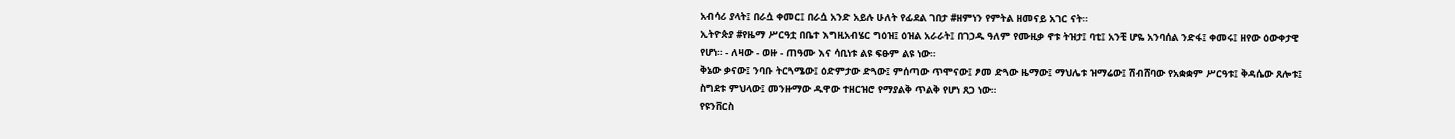አብሳሪ ያላት፤ በራሷ ቀመር፤ በራሷ አንድ አይሉ ሁለት የፊደል ገበታ #ዘምነን የምትል ዘመናይ አገር ናት።
ኢትዮጵያ #የዜማ ሥርዓቷ በቤተ እግዚአብሄር ግዕዝ፤ ዕዝል አራራት፤ በገኃዱ ዓለም የሙዚቃ ኖቱ ትዝታ፤ ባቲ፤ አንቺ ሆዬ አንባሰል ንድፋ፤ ቀመሩ፤ ዘየው ዕውቀታዊ የሆነ። - ለዛው - ወዙ - ጠዓሙ እና ሳቢነቱ ልዩ ፍፁም ልዩ ነው።
ቅኔው ቃናው፤ ንባቡ ትርጓሜው፤ ዕድምታው ድጓው፤ ምሰጣው ጥሞናው፤ ፆመ ድጓው ዜማው፤ ማህሌቱ ዝማሬው፤ ሽብሸባው የአቋቋም ሥርዓቱ፤ ቅዳሴው ጸሎቱ፤ ስግደቱ ምህላው፤ መንዙማው ዱዋው ተዘርዝሮ የማያልቅ ጥልቅ የሆነ ጸጋ ነው።
የዩንቨርስ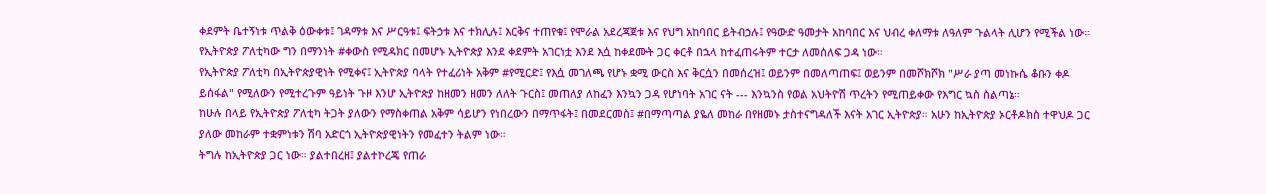ቀደምት ቤተኝነቱ ጥልቅ ዕውቀቱ፤ ገዳማቱ እና ሥርዓቱ፤ ፍትኃቱ እና ተክሊሉ፤ እርቅና ተጠየቁ፤ የሞራል አደረጃጀቱ እና የህግ አከባበር ይትብኃሉ፤ የዓውድ ዓመታት አከባበር እና ህብረ ቀለማቱ ለዓለም ጉልላት ሊሆን የሚችል ነው።
የኢትዮጵያ ፖለቲካው ግን በማንነት #ቀውስ የሚዳክር በመሆኑ ኢትዮጵያ እንደ ቀደምት አገርነቷ እንደ እሷ ከቀደሙት ጋር ቀርቶ በኋላ ከተፈጠሩትም ተርታ ለመሰለፍ ጋዳ ነው።
የኢትዮጵያ ፖለቲካ በኢትዮጵያዊነት የሚቀና፤ ኢትዮጵያ ባላት የተፈሪነት አቅም #የሚርድ፤ የእሷ መገለጫ የሆኑ ቋሚ ውርስ እና ቅርሷን በመሰረዝ፤ ወይንም በመለጣጠፍ፤ ወይንም በመሾክሾክ "ሥራ ያጣ መነኩሴ ቆቡን ቀዶ ይሰፋል" የሚለውን የሚተረጉም ዓይነት ጉዞ እንሆ ኢትዮጵያ ከዘመን ዘመን ለለት ጉርስ፤ መጠለያ ለከፈን እንኳን ጋዳ የሆነባት አገር ናት --- እንኳንስ የወል አህትዮሽ ጥረትን የሚጠይቀው የእግር ኳስ ስልጣኔ።
ከሁሉ በላይ የኢትዮጵያ ፖለቲካ ትጋት ያለውን የማስቀጠል አቅም ሳይሆን የነበረውን በማጥፋት፤ በመደርመስ፤ #በማጣጣል ያዬለ መከራ በየዘመኑ ታስተናግዳለች እናት አገር ኢትዮጵያ። አሁን ከኢትዮጵያ ኦርቶዶክስ ተዋህዶ ጋር ያለው መከራም ተቋምነቱን ሽባ አድርጎ ኢትዮጵያዊነትን የመፈተን ትልም ነው።
ትግሉ ከኢትዮጵያ ጋር ነው። ያልተበረዘ፤ ያልተኮረጄ የጠራ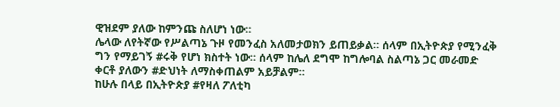ዊዝደም ያለው ከምንጩ ስለሆነ ነው።
ሌላው ለየትኛው የሥልጣኔ ጉዞ የመንፈስ አለመታወክን ይጠይቃል። ሰላም በኢትዮጵያ የሚንፈቅ ግን የማይገኝ #ሩቅ የሆነ ክስተት ነው። ሰላም ከሌለ ደግሞ ከግሎባል ስልጣኔ ጋር መራመድ ቀርቶ ያለውን #ድህነት ለማስቀጠልም አይቻልም።
ከሁሉ በላይ በኢትዮጵያ #የዛለ ፖለቲካ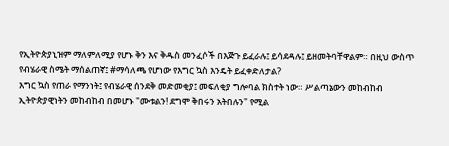የኢትዮጵያኒዝም ማለምለሚያ የሆኑ ቅን እና ቅዱስ መንፈሶች በእጅጉ ይፈራሉ፤ ይሳደዳሉ፤ ይዘመትባቸዋልም። በዚህ ውስጥ የብሄራዊ ስሜት ማሰልጠኛ፤ #ማሳለጫ የሆነው የእግር ኳስ እንዴት ይፈቀድለታል?
እግር ኳስ የጠራ የማንነት፤ የብሄራዊ ሰንደቅ መድመቂያ፤ መፍለቂያ ግሎባል ክስተት ነው። ሥልጣኔውን መከብከብ ኢትዮጵያዊነትን መከብከብ በመሆኑ "ሙቱልን! ደግሞ ቅበሩን አትበሉን" የሚል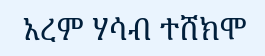አረም ሃሳብ ተሸክሞ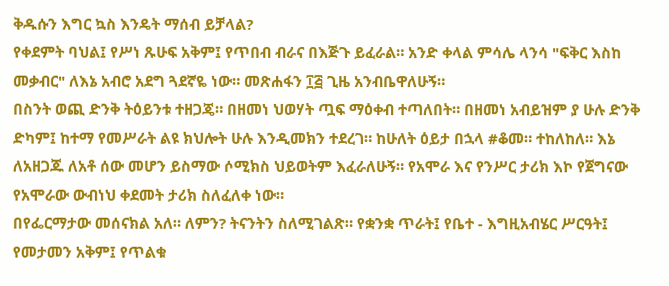ቅዱሱን እግር ኳስ እንዴት ማሰብ ይቻላል?
የቀደምት ባህል፤ የሥነ ጹሁፍ አቅም፤ የጥበብ ብራና በእጅጉ ይፈራል። አንድ ቀላል ምሳሌ ላንሳ "ፍቅር እስከ መቃብር" ለእኔ አብሮ አደግ ጓደኛዬ ነው። መጽሐፋን ፲፭ ጊዜ አንብቤዋለሁኝ።
በስንት ወጪ ድንቅ ትዕይንቱ ተዘጋጄ። በዘመነ ህወሃት ጧፍ ማዕቀብ ተጣለበት። በዘመነ አብይዝም ያ ሁሉ ድንቅ ድካም፤ ከተማ የመሥራት ልዩ ክህሎት ሁሉ እንዲመክን ተደረገ። ከሁለት ዕይታ በኋላ #ቆመ። ተከለከለ። እኔ ለአዘጋጁ ለአቶ ሰው መሆን ይስማው ሶሚክስ ህይወትም እፈራለሁኝ። የአሞራ እና የንሥር ታሪክ እኮ የጀግናው የአሞራው ውብነህ ቀደመት ታሪክ ስለፈለቀ ነው።
በየፌርማታው መሰናክል አለ። ለምን? ትናንትን ስለሚገልጽ። የቋንቋ ጥራት፤ የቤተ - እግዚአብሄር ሥርዓት፤ የመታመን አቅም፤ የጥልቁ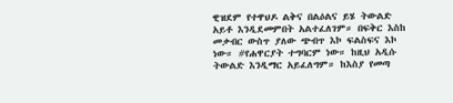ዊዝደም የተዋህዶ ልቅና በልዕልና ይሄ ትውልድ አይቶ እንዲደመምበት አልተፈለገም። በፍቅር እስከ መቃብር ውስጥ ያለው ጭብጥ እኮ ፍልስፍና እኮ ነው። #የሐዋርያት ተግባርም ነው። ከዚህ አዲሱ ትውልድ እንዲማር አይፈለግም። ከእስያ የመጣ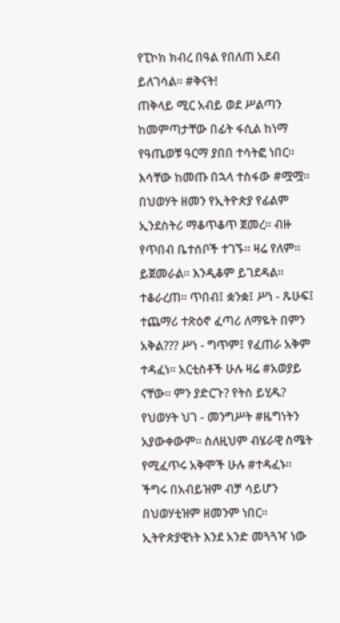የፒኮክ ክብረ በዓል የበለጠ አደብ ይለገሳል። #ቅናት!
ጠቅላይ ሚር አብይ ወደ ሥልጣን ከመምጣታቸው በፊት ፋሲል ከነማ የዓጤወቹ ዓርማ ያበበ ተሳትፎ ነበር። እሳቸው ከመጡ በኋላ ተስፋው #ሟሟ።
በህወሃት ዘመን የኢትዮጵያ የፊልም ኢንደስትሪ ማቆጥቆጥ ጀመረ። ብዙ የጥበብ ቤተሰቦች ተገኙ። ዛሬ የለም። ይጀመራል። እንዲቆም ይገደዳል። ተቆራረጠ። ጥበብ፤ ቋንቋ፤ ሥነ - ጹሁፍ፤ ተጨማሪ ተጽዕኖ ፈጣሪ ለማዬት በምን አቅል??? ሥነ - ግጥም፤ የፈጠራ አቅም ተዳፈነ። አርቲስቶች ሁሉ ዛሬ #አወያይ ናቸው። ምን ያድርጉ? የትስ ይሂዱ?
የህወሃት ህገ - መንግሥት #ዜግነትን አያውቀውም። ስለዚህም ብሄራዊ ስሜት የሚፈጥሩ አቅሞች ሁሉ #ተዳፈኑ። ችግሩ በአብይዝም ብቻ ሳይሆን በህወሃቲዝም ዘመንም ነበር።
ኢትዮጵያዊነት እንደ አንድ መጓጓዣ ነው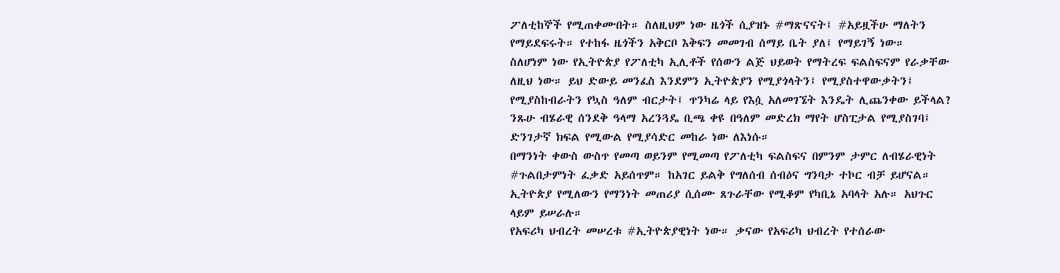ፖለቲከኞች የሚጠቀሙበት። ስለዚህም ነው ዜጎች ሲያዝኑ #ማጽናናት፤ #አይዟችሁ ማለትን የማይደፍሩት። የተከፋ ዜጎችን አቅርቦ እቅፍን መመገብ ሰማይ ቤት ያለ፤ የማይገኝ ነው።
ስለሆነም ነው የኢትዮጵያ የፖለቲካ ኢሊቶች የሰውን ልጅ ህይወት የማትረፍ ፍልስፍናም የራቃቸው ለዚህ ነው። ይህ ድውይ መንፈስ እንደምን ኢትዮጵያን የሚያጎላትን፤ የሚያስተዋውቃትን፤ የሚያስከብራትን የኳስ ዓለም ብርታት፤ ጥንካሬ ላይ የእሷ አለመገኜት እንዴት ሊጨንቀው ይችላል? ንጹሁ ብሄራዊ ሰንደቅ ዓላማ አረንጓዴ ቢጫ ቀዩ በዓለም መድረክ ማየት ሆስፒታል የሚያስገባ፤ ድንገታኛ ክፍል የሚውል የሚያሳድር መከራ ነው ለእነሱ።
በማንነት ቀውስ ውስጥ የመጣ ወይንም የሚመጣ የፖለቲካ ፍልስፍና በምንም ታምር ለብሄራዊነት #ጉልበታምነት ፈቃድ አይሰጥም። ከአገር ይልቅ የግለሰብ ሰብዕና ግንባታ ተኮር ብቻ ይሆናል። ኢትዮጵያ የሚለውን የማንነት መጠሪያ ሲሰሙ ጸጉራቸው የሚቆም የካቢኔ አባላት አሉ። አህጉር ላይም ይሠራሉ።
የአፍሪካ ህብረት መሠረቱ #ኢትዮጵያዊነት ነው። ቃናው የአፍሪካ ህብረት የተሰራው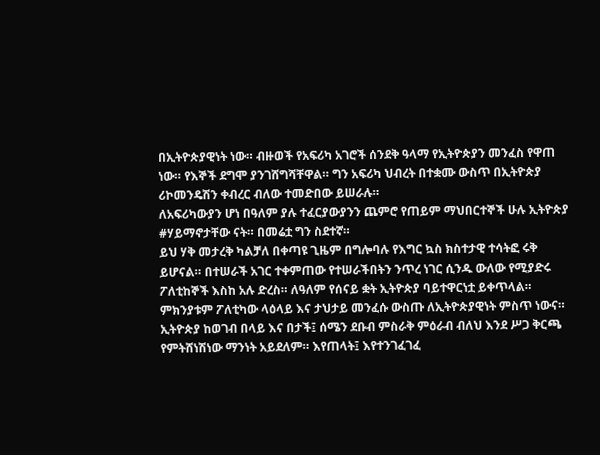በኢትዮጵያዊነት ነው። ብዙወች የአፍሪካ አገሮች ሰንደቅ ዓላማ የኢትዮጵያን መንፈስ የዋጠ ነው። የእኞች ደግሞ ያንገሸግሻቸዋል። ግን አፍሪካ ህብረት በተቋሙ ውስጥ በኢትዮጵያ ሪኮመንዴሽን ቀብረር ብለው ተመድበው ይሠራሉ።
ለአፍሪካውያን ሆነ በዓለም ያሉ ተፈርያውያንን ጨምሮ የጠይም ማህበርተኞች ሁሉ ኢትዮጵያ #ሃይማኖታቸው ናት። በመሬቷ ግን ስደተኛ።
ይህ ሃቅ መታረቅ ካልቻለ በቀጣዩ ጊዜም በግሎባሉ የእግር ኳስ ክስተታዊ ተሳትፎ ሩቅ ይሆናል። በተሠራች አገር ተቀምጠው የተሠራችበትን ንጥረ ነገር ሲንዱ ውለው የሚያድሩ ፖለቲከኞች እስከ አሉ ድረስ። ለዓለም የሰናይ ቋት ኢትዮጵያ ባይተዋርነቷ ይቀጥላል። ምክንያቱም ፖለቲካው ላዕላይ እና ታህታይ መንፈሱ ውስጡ ለኢትዮጵያዊነት ምስጥ ነውና።
ኢትዮጵያ ከወገብ በላይ እና በታች፤ ሰሜን ደቡብ ምስራቅ ምዕራብ ብለህ እንደ ሥጋ ቅርጫ የምትሸነሽነው ማንነት አይደለም። እየጠላት፤ እየተንገፈገፈ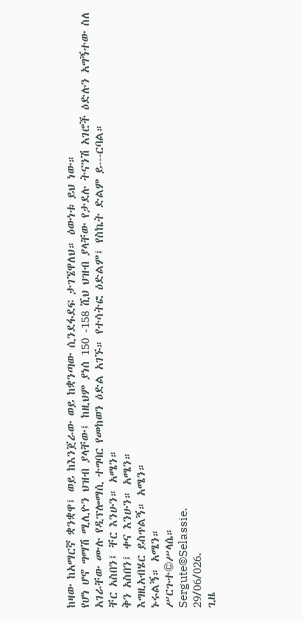ከዛው ከአማርኛ ቋንቋዋ፤ ወይ ከእንጀራው ወይ ከቋንጣው ሲንደፋደፍ ታገኜዋለህ። ዕውነቱ ይህ ነው።
የሆነ ሆኖ ግማሽ ሚሊዮን ህዝብ ያላቸው፤ ከዚህም ያነሰ 150 -158 ሺህ ህዝብ ያላቸው የታደሉ ትናንሽ አገሮች ዕድሉን አግኝተው ስለ አገራቸው ሙሉ የዲፕሎማሲ ተግባር የመከወን ዕድል አገኙ። የተሳትፎ ዕድልም፤ የስኬት ድልም ይ---ርባል።
ቸር አስበን፤ ቸር እንሁን። አሜን።
ቅን አስበን፤ ቀና እንሁን። አሜን።
እግዚአብሄር ይስጥልኝ። አሜን።
ኑሩልኝ። አሜን።
ሥርጉተ©ሥላሴ።
Sergute©Selassie.
29/06/026.
ጊዜ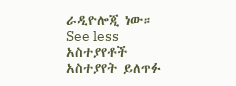ራዲዮሎጂ ነው።
See less
አስተያየቶች
አስተያየት ይለጥፉ